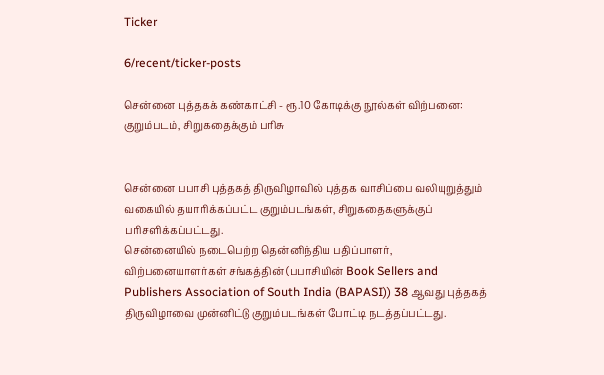Ticker

6/recent/ticker-posts

சென்னை புத்தகக் கண்காட்சி - ரூ.10 கோடிக்கு நூல்கள் விற்பனை: குறும்படம், சிறுகதைக்கும் பரிசு


சென்னை பபாசி புத்தகத் திருவிழாவில் புத்தக வாசிப்பை வலியுறுத்தும் வகையில் தயாரிக்கப்பட்ட குறும்படங்கள், சிறுகதைகளுக்குப் பரிசளிக்கப்பட்டது.
சென்னையில் நடைபெற்ற தென்னிந்திய பதிப்பாளர், விற்பனையாளர்கள் சங்கத்தின் (பபாசியின் Book Sellers and Publishers Association of South India (BAPASI)) 38 ஆவது புத்தகத் திருவிழாவை முன்னிட்டு குறும்படங்கள் போட்டி நடத்தப்பட்டது.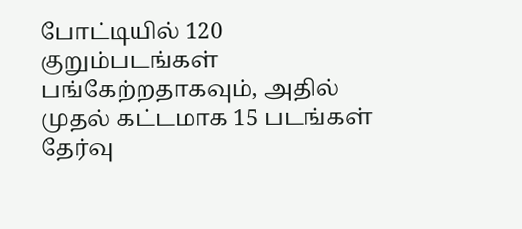போட்டியில் 120 குறும்படங்கள் பங்கேற்றதாகவும், அதில் முதல் கட்டமாக 15 படங்கள் தேர்வு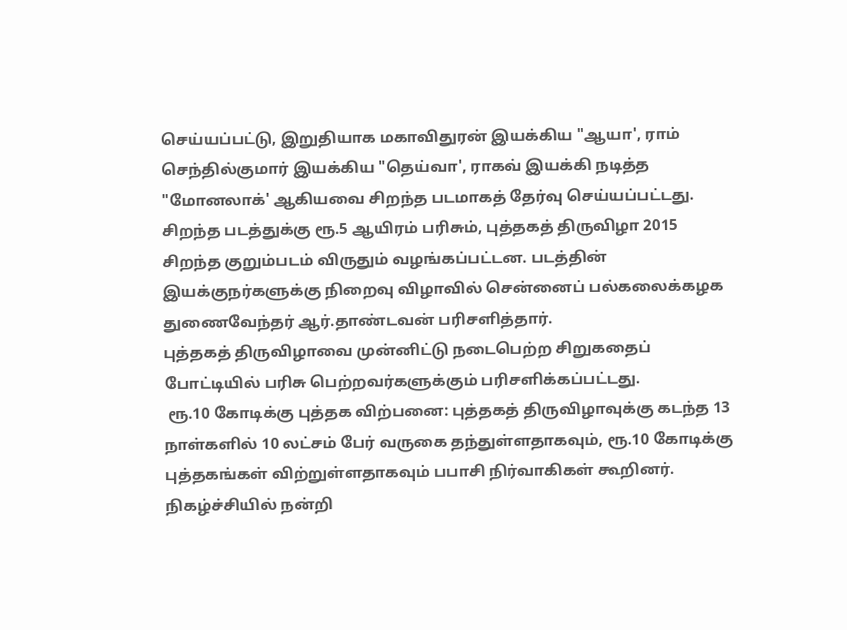செய்யப்பட்டு, இறுதியாக மகாவிதுரன் இயக்கிய "ஆயா', ராம் செந்தில்குமார் இயக்கிய "தெய்வா', ராகவ் இயக்கி நடித்த "மோனலாக்' ஆகியவை சிறந்த படமாகத் தேர்வு செய்யப்பட்டது.
சிறந்த படத்துக்கு ரூ.5 ஆயிரம் பரிசும், புத்தகத் திருவிழா 2015 சிறந்த குறும்படம் விருதும் வழங்கப்பட்டன. படத்தின் இயக்குநர்களுக்கு நிறைவு விழாவில் சென்னைப் பல்கலைக்கழக துணைவேந்தர் ஆர்.தாண்டவன் பரிசளித்தார்.
புத்தகத் திருவிழாவை முன்னிட்டு நடைபெற்ற சிறுகதைப் போட்டியில் பரிசு பெற்றவர்களுக்கும் பரிசளிக்கப்பட்டது.
 ரூ.10 கோடிக்கு புத்தக விற்பனை: புத்தகத் திருவிழாவுக்கு கடந்த 13 நாள்களில் 10 லட்சம் பேர் வருகை தந்துள்ளதாகவும், ரூ.10 கோடிக்கு புத்தகங்கள் விற்றுள்ளதாகவும் பபாசி நிர்வாகிகள் கூறினர்.
நிகழ்ச்சியில் நன்றி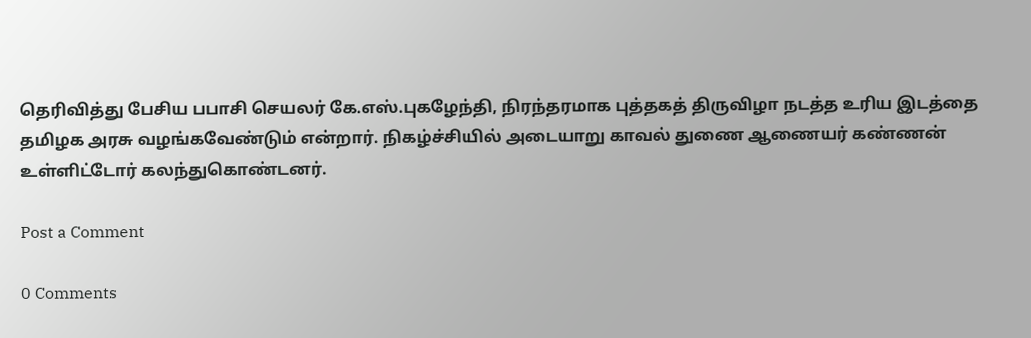தெரிவித்து பேசிய பபாசி செயலர் கே.எஸ்.புகழேந்தி, நிரந்தரமாக புத்தகத் திருவிழா நடத்த உரிய இடத்தை தமிழக அரசு வழங்கவேண்டும் என்றார். நிகழ்ச்சியில் அடையாறு காவல் துணை ஆணையர் கண்ணன் உள்ளிட்டோர் கலந்துகொண்டனர்.

Post a Comment

0 Comments